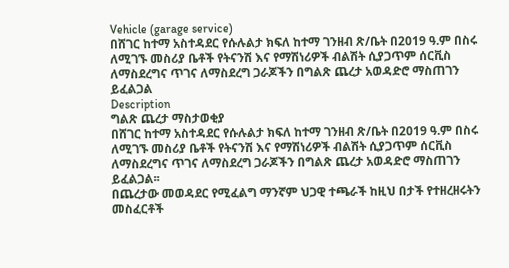Vehicle (garage service)
በሸገር ከተማ አስተዳደር የሱሉልታ ክፍለ ከተማ ገንዘብ ጽ/ቤት በ2019 ዓ.ም በስሩ ለሚገኙ መስሪያ ቤቶች የትናንሽ እና የማሽነሪዎች ብልሽት ሲያጋጥም ሰርቪስ ለማስደረግና ጥገና ለማስደረግ ጋራጆችን በግልጽ ጨረታ አወዳድሮ ማስጠገን ይፈልጋል
Description
ግልጽ ጨረታ ማስታወቂያ
በሸገር ከተማ አስተዳደር የሱሉልታ ክፍለ ከተማ ገንዘብ ጽ/ቤት በ2019 ዓ.ም በስሩ ለሚገኙ መስሪያ ቤቶች የትናንሽ እና የማሽነሪዎች ብልሽት ሲያጋጥም ሰርቪስ ለማስደረግና ጥገና ለማስደረግ ጋራጆችን በግልጽ ጨረታ አወዳድሮ ማስጠገን ይፈልጋል፡፡
በጨረታው መወዳደር የሚፈልግ ማንኛም ህጋዊ ተጫራች ከዚህ በታች የተዘረዘሩትን መስፈርቶች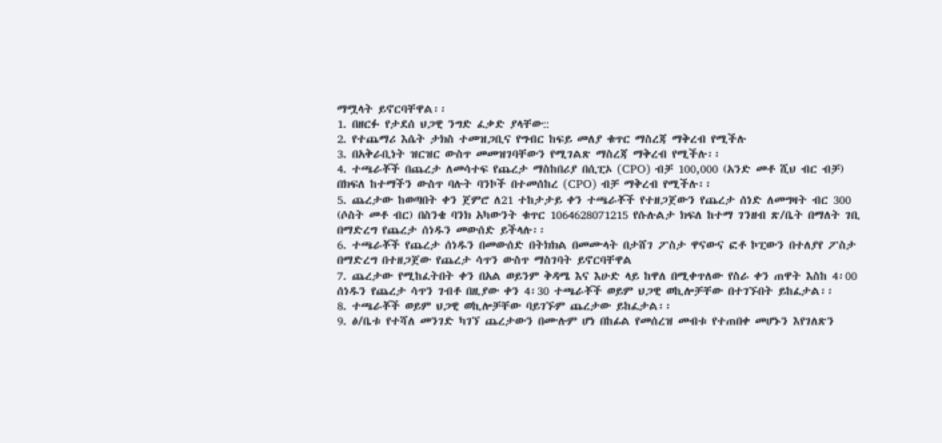ማሟላት ይኖርባቸዋል፡፡
1. በዘርፉ የታደሰ ህጋዊ ንግድ ፈቃድ ያላቸው::
2. የተጨማሪ እሴት ታክስ ተመዝጋቢና የግብር ከፍይ መለያ ቁጥር ማስረጃ ማቅረብ የሚችሉ
3. በአቅራቢነት ዝርዝር ውስጥ መመዝገባቸውን የሚገልጽ ማስረጃ ማቅረብ የሚችሉ፡፡
4. ተጫራቾች በጨረታ ለመሳተፍ የጨረታ ማስከበሪያ በሲፒኦ (CPO) ብቻ 100,000 (አንድ መቶ ሺህ ብር ብቻ) በክፍለ ከተማችን ውስጥ ባሉት ባንኮች በተመሰከረ (CPO) ብቻ ማቅረብ የሚችሉ፡፡
5. ጨረታው ከወጣበት ቀን ጀምሮ ለ21 ተከታታይ ቀን ተጫራቾች የተዘጋጀውን የጨረታ ሰነድ ለመግዛት ብር 300 (ሶስት መቶ ብር) በስንቄ ባንክ አካውንት ቁጥር 1064628071215 የሱሉልታ ክፍለ ከተማ ገንዘብ ጽ/ቤት በማለት ገቢ በማድረግ የጨረታ ሰነዱን መውሰድ ይችላሉ፡፡
6. ተጫራቾች የጨረታ ሰነዱን በመውሰድ በትክክል በመሙላት በታሸገ ፖስታ ዋናውና ፎቶ ኮፒውን በተለያየ ፖስታ በማድረግ በተዘጋጀው የጨረታ ሳጥን ውስጥ ማስገባት ይኖርባቸዋል
7. ጨረታው የሚከፈትበት ቀን በአል ወይንም ቅዳሜ እና እሁድ ላይ ከዋለ በሚቀጥለው የስራ ቀን ጠዋት እስከ 4፡00 ሰነዱን የጨረታ ሳጥን ገብቶ በዚያው ቀን 4፡30 ተጫራቾች ወይም ህጋዊ ወኪሎቻቸው በተገኙበት ይከፈታል፡፡
8. ተጫራቾች ወይም ህጋዊ ወኪሎቻቸው ባይገኙም ጨረታው ይከፈታል፡፡
9. ፅ/ቤቱ የተሻለ መንገድ ካገኘ ጨረታውን በሙሉም ሆነ በከፊል የመሰረዝ መብቱ የተጠበቀ መሆኑን እየገለጽን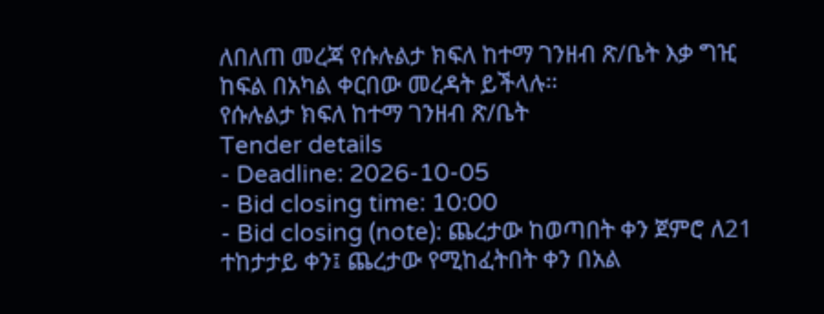ለበለጠ መረጃ የሱሉልታ ክፍለ ከተማ ገንዘብ ጽ/ቤት እቃ ግዢ ከፍል በአካል ቀርበው መረዳት ይችላሉ፡፡
የሱሉልታ ክፍለ ከተማ ገንዘብ ጽ/ቤት
Tender details
- Deadline: 2026-10-05
- Bid closing time: 10:00
- Bid closing (note): ጨረታው ከወጣበት ቀን ጀምሮ ለ21 ተከታታይ ቀን፤ ጨረታው የሚከፈትበት ቀን በአል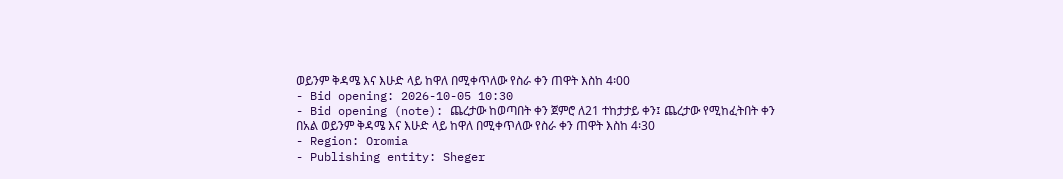ወይንም ቅዳሜ እና እሁድ ላይ ከዋለ በሚቀጥለው የስራ ቀን ጠዋት እስከ 4፡00
- Bid opening: 2026-10-05 10:30
- Bid opening (note): ጨረታው ከወጣበት ቀን ጀምሮ ለ21 ተከታታይ ቀን፤ ጨረታው የሚከፈትበት ቀን በአል ወይንም ቅዳሜ እና እሁድ ላይ ከዋለ በሚቀጥለው የስራ ቀን ጠዋት እስከ 4፡30
- Region: Oromia
- Publishing entity: Sheger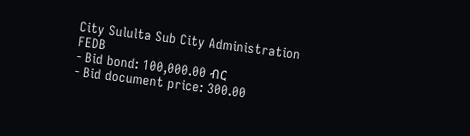City Sululta Sub City Administration FEDB
- Bid bond: 100,000.00 ብር
- Bid document price: 300.00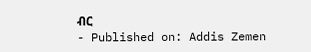ብር
- Published on: Addis Zemen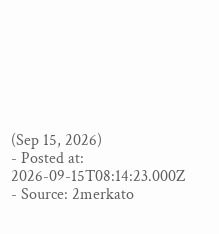(Sep 15, 2026)
- Posted at: 2026-09-15T08:14:23.000Z
- Source: 2merkato